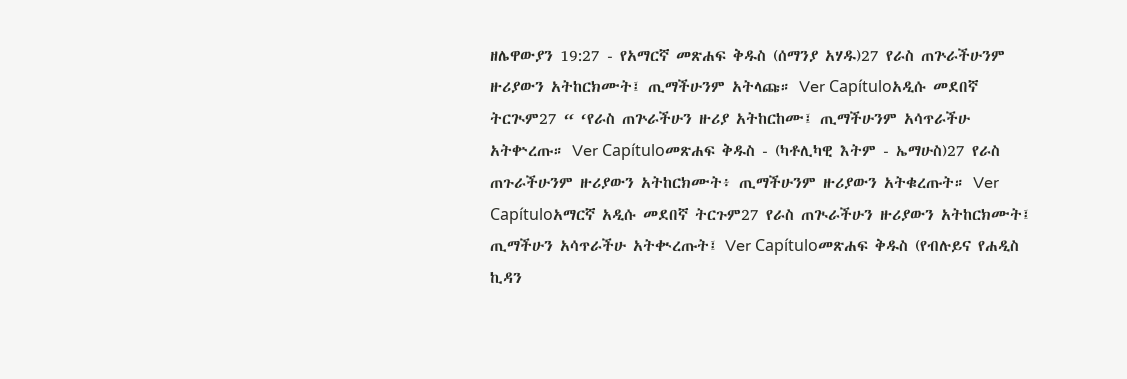ዘሌዋውያን 19:27 - የአማርኛ መጽሐፍ ቅዱስ (ሰማንያ አሃዱ)27 የራስ ጠጕራችሁንም ዙሪያውን አትከርክሙት፤ ጢማችሁንም አትላጩ። Ver Capítuloአዲሱ መደበኛ ትርጒም27 “ ‘የራስ ጠጕራችሁን ዙሪያ አትከርከሙ፤ ጢማችሁንም አሳጥራችሁ አትቍረጡ። Ver Capítuloመጽሐፍ ቅዱስ - (ካቶሊካዊ እትም - ኤማሁስ)27 የራስ ጠጉራችሁንም ዙሪያውን አትከርክሙት፥ ጢማችሁንም ዙሪያውን አትቁረጡት። Ver Capítuloአማርኛ አዲሱ መደበኛ ትርጉም27 የራስ ጠጒራችሁን ዙሪያውን አትከርክሙት፤ ጢማችሁን አሳጥራችሁ አትቊረጡት፤ Ver Capítuloመጽሐፍ ቅዱስ (የብሉይና የሐዲስ ኪዳን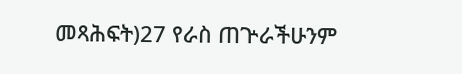መጻሕፍት)27 የራስ ጠጕራችሁንም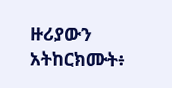ዙሪያውን አትከርክሙት፥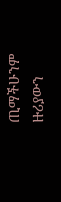ጢማችሁንም ዙሪያውን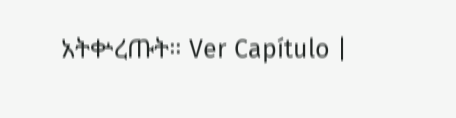አትቍረጡት። Ver Capítulo |